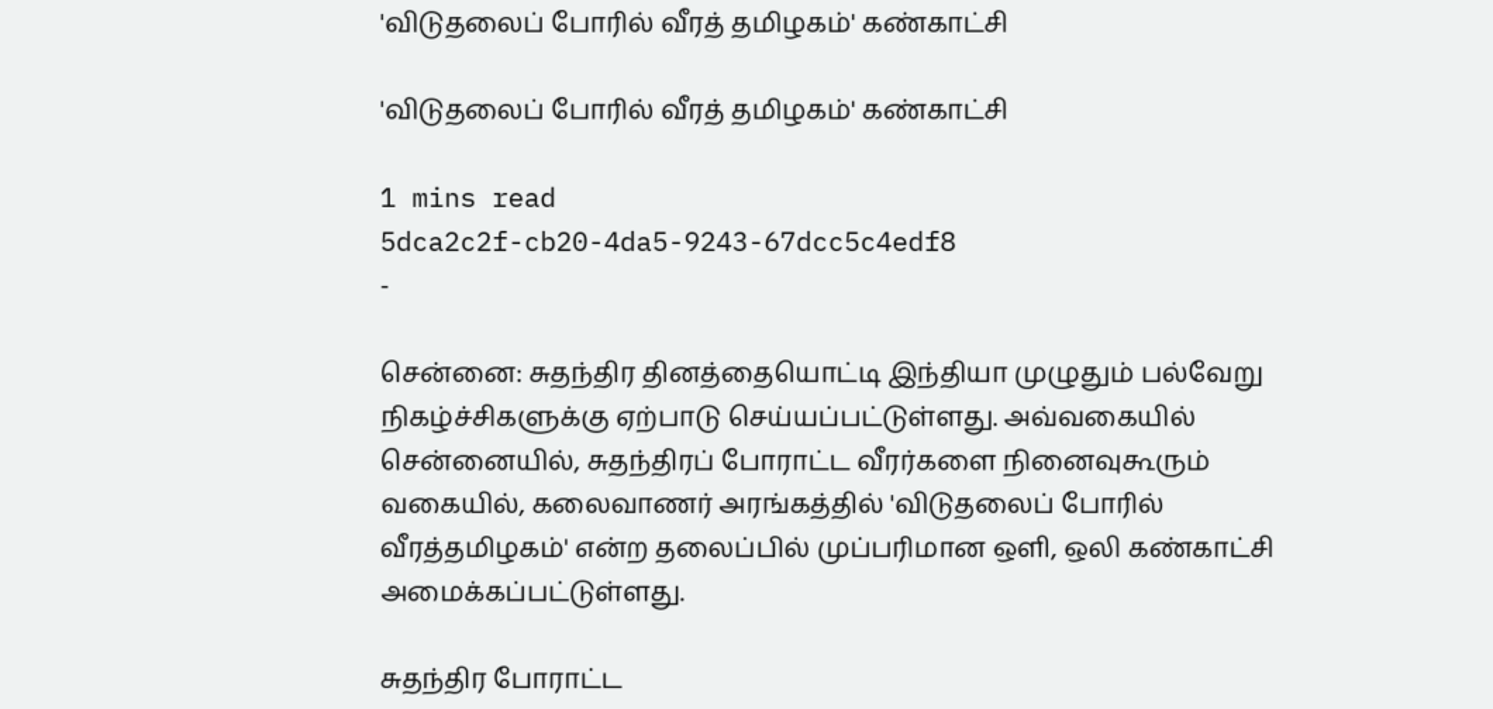'விடுதலைப் போரில் வீரத் தமிழகம்' கண்காட்சி

'விடுதலைப் போரில் வீரத் தமிழகம்' கண்காட்சி

1 mins read
5dca2c2f-cb20-4da5-9243-67dcc5c4edf8
-

சென்னை: சுதந்திர தினத்தையொட்டி இந்தியா முழுதும் பல்வேறு நிகழ்ச்சிகளுக்கு ஏற்பாடு செய்யப்பட்டுள்ளது. அவ்வகையில் சென்னையில், சுதந்திரப் போராட்ட வீரர்களை நினைவுகூரும் வகையில், கலைவாணர் அரங்கத்தில் 'விடுதலைப் போரில் வீரத்தமிழகம்' என்ற தலைப்பில் முப்பரிமான ஒளி, ஒலி கண்காட்சி அமைக்கப்பட்டுள்ளது.

சுதந்திர போராட்ட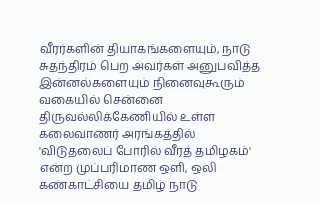வீரர்களின் தியாகங்களையும், நாடு சுதந்திரம் பெற அவர்கள் அனுபவித்த இன்னல்களையும் நினைவுகூரும் வகையில் சென்னை திருவல்லிக்கேணியில் உள்ள கலைவாணர் அரங்கத்தில் 'விடுதலைப் போரில் வீரத் தமிழகம்' என்ற முப்பரிமாண ஒளி, ஒலி கண்காட்சியை தமிழ் நாடு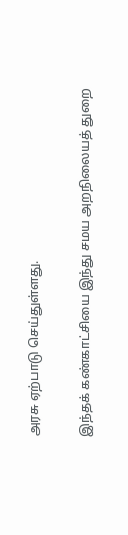அரசு ஏற்பாடு செய்துள்ளது.

இந்தக் கண்காட்சியை இந்து சமய அறநிலையத் துறை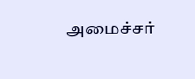அமைச்சர்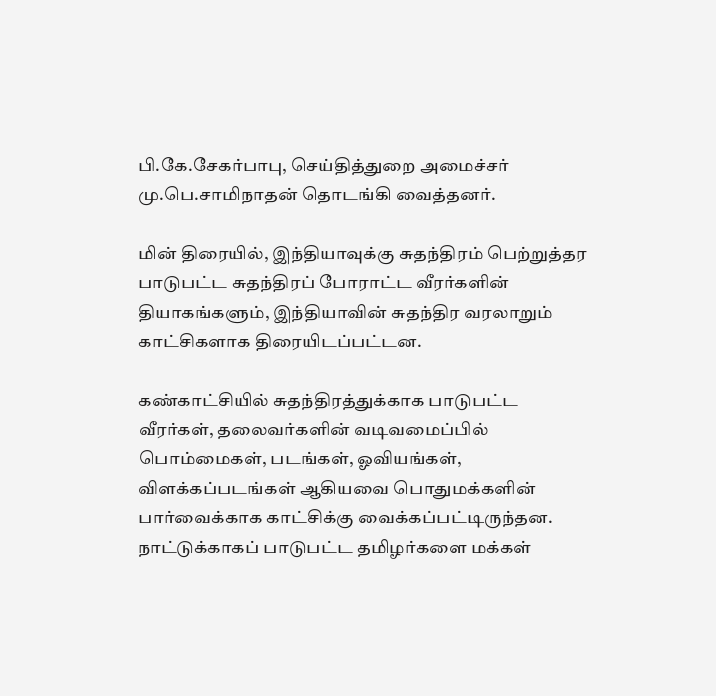பி.கே.சேகர்பாபு, செய்தித்துறை அமைச்சர் மு.பெ.சாமிநாதன் தொடங்கி வைத்தனர்.

மின் திரையில், இந்தியாவுக்கு சுதந்திரம் பெற்றுத்தர பாடுபட்ட சுதந்திரப் போராட்ட வீரர்களின் தியாகங்களும், இந்தியாவின் சுதந்திர வரலாறும் காட்சிகளாக திரையிடப்பட்டன.

கண்காட்சியில் சுதந்திரத்துக்காக பாடுபட்ட வீரர்கள், தலைவர்களின் வடிவமைப்பில் பொம்மைகள், படங்கள், ஓவியங்கள், விளக்கப்படங்கள் ஆகியவை பொதுமக்களின் பார்வைக்காக காட்சிக்கு வைக்கப்பட்டிருந்தன. நாட்டுக்காகப் பாடுபட்ட தமிழர்களை மக்கள்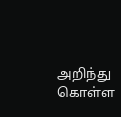அறிந்து கொள்ள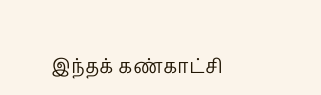இந்தக் கண்காட்சி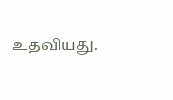உதவியது.